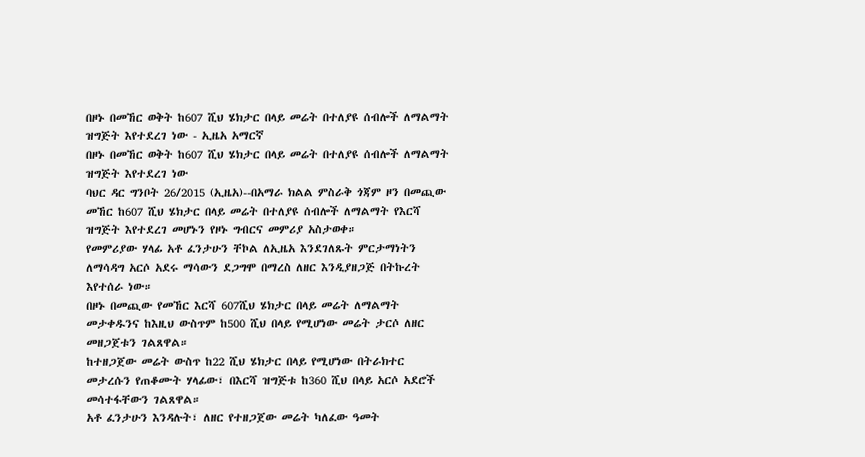በዞኑ በመኸር ወቅት ከ607 ሺህ ሄክታር በላይ መሬት በተለያዩ ሰብሎች ለማልማት ዝግጅት እየተደረገ ነው - ኢዜአ አማርኛ
በዞኑ በመኸር ወቅት ከ607 ሺህ ሄክታር በላይ መሬት በተለያዩ ሰብሎች ለማልማት ዝግጅት እየተደረገ ነው
ባህር ዳር ግንቦት 26/2015 (ኢዜአ)--በአማራ ክልል ምስራቅ ጎጃም ዞን በመጪው መኸር ከ607 ሺህ ሄክታር በላይ መሬት በተለያዩ ሰብሎች ለማልማት የእርሻ ዝግጅት እየተደረገ መሆኑን የዞኑ ግብርና መምሪያ አስታወቀ።
የመምሪያው ሃላፊ አቶ ፈንታሁን ቸኮል ለኢዜአ እንደገለጹት ምርታማነትን ለማሳዳግ አርሶ አደሩ ማሳውን ደጋግሞ በማረስ ለዘር እንዲያዘጋጅ በትኩረት እየተሰራ ነው።
በዞኑ በመጪው የመኸር እርሻ 607ሺህ ሄክታር በላይ መሬት ለማልማት መታቀዱንና ከእዚህ ውስጥም ከ500 ሺህ በላይ የሚሆነው መሬት ታርሶ ለዘር መዘጋጀቱን ገልጸዋል።
ከተዘጋጀው መሬት ውስጥ ከ22 ሺህ ሄክታር በላይ የሚሆነው በትራክተር መታረሱን የጠቆሙት ሃላፊው፣ በእርሻ ዝግጅቱ ከ360 ሺህ በላይ አርሶ አደሮች መሳተፋቸውን ገልጸዋል።
አቶ ፈንታሁን እንዳሉት፣ ለዘር የተዘጋጀው መሬት ካለፈው ዓመት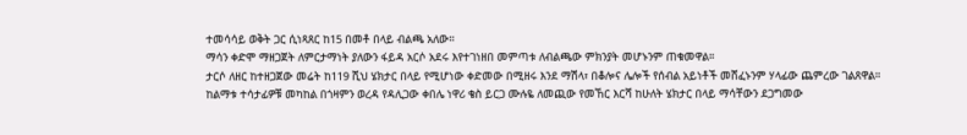ተመሳሳይ ወቅት ጋር ሲነጻጸር ከ15 በመቶ በላይ ብልጫ አለው።
ማሳን ቀድሞ ማዘጋጀት ለምርታማነት ያለውን ፋይዳ አርሶ አደሩ እየተገነዘበ መምጣቱ ለብልጫው ምክንያት መሆኑንም ጠቁመዋል።
ታርሶ ለዘር ከተዘጋጀው መሬት ከ119 ሺህ ሄክታር በላይ የሚሆነው ቀድመው በሚዘሩ እንደ ማሽላ፣ በቆሎና ሌሎች የሰብል አይነቶች መሸፈኑንም ሃላፊው ጨምረው ገልጸዋል።
ከልማቱ ተሳታፊዎቹ መካከል በጎዛምን ወረዳ የዳሊጋው ቀበሌ ነዋሪ ቄስ ይርጋ ሙሉዬ ለመጪው የመኸር እርሻ ከሁለት ሄክታር በላይ ማሳቸውን ደጋግመው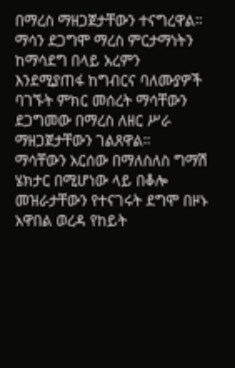በማረስ ማዘጋጀታቸውን ተናግረዋል።
ማሳን ደጋግሞ ማረስ ምርታማነትን ከማሳደግ በላይ አረምን እንደሚያጠፋ ከግብርና ባለሙያዎች ባገኙት ምክር መሰረት ማሳቸውን ደጋግመው በማረስ ለዘር ሥራ ማዘጋጀታቸውን ገልጸዋል።
ማሳቸውን አርሰው በማለስለስ ግማሽ ሄክታር በሚሆነው ላይ በቆሎ መዝራታቸውን የተናገሩት ደግሞ በዞኑ አዋበል ወረዳ የከይት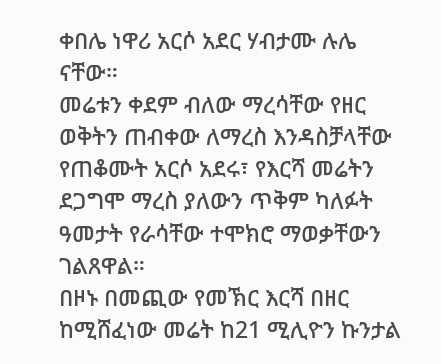ቀበሌ ነዋሪ አርሶ አደር ሃብታሙ ሉሌ ናቸው።
መሬቱን ቀደም ብለው ማረሳቸው የዘር ወቅትን ጠብቀው ለማረስ እንዳስቻላቸው የጠቆሙት አርሶ አደሩ፣ የእርሻ መሬትን ደጋግሞ ማረስ ያለውን ጥቅም ካለፉት ዓመታት የራሳቸው ተሞክሮ ማወቃቸውን ገልጸዋል።
በዞኑ በመጪው የመኽር እርሻ በዘር ከሚሸፈነው መሬት ከ21 ሚሊዮን ኩንታል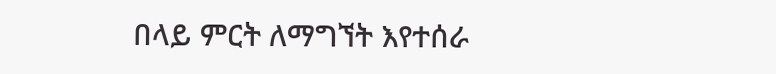በላይ ምርት ለማግኘት እየተሰራ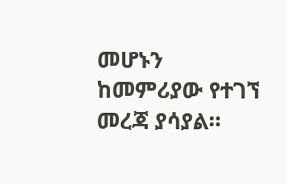መሆኑን ከመምሪያው የተገኘ መረጃ ያሳያል።